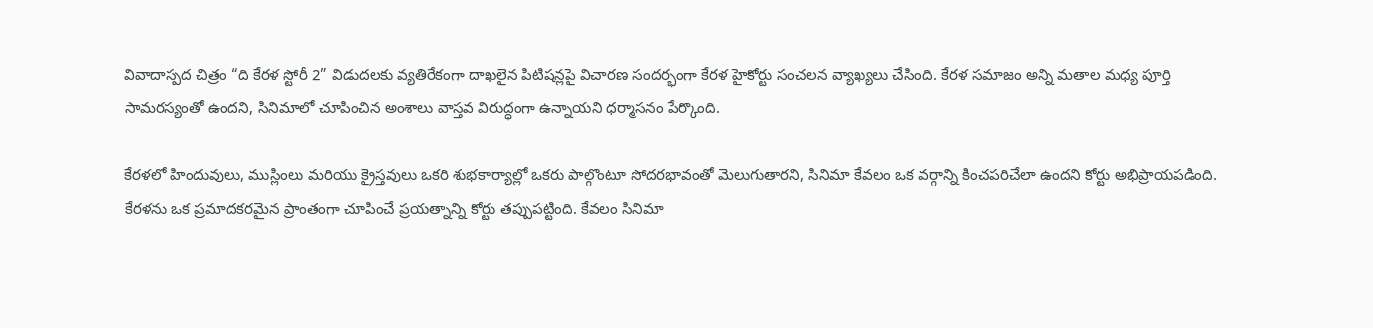వివాదాస్పద చిత్రం “ది కేరళ స్టోరీ 2” విడుదలకు వ్యతిరేకంగా దాఖలైన పిటిషన్లపై విచారణ సందర్భంగా కేరళ హైకోర్టు సంచలన వ్యాఖ్యలు చేసింది. కేరళ సమాజం అన్ని మతాల మధ్య పూర్తి సామరస్యంతో ఉందని, సినిమాలో చూపించిన అంశాలు వాస్తవ విరుద్ధంగా ఉన్నాయని ధర్మాసనం పేర్కొంది.

కేరళలో హిందువులు, ముస్లింలు మరియు క్రైస్తవులు ఒకరి శుభకార్యాల్లో ఒకరు పాల్గొంటూ సోదరభావంతో మెలుగుతారని, సినిమా కేవలం ఒక వర్గాన్ని కించపరిచేలా ఉందని కోర్టు అభిప్రాయపడింది. కేరళను ఒక ప్రమాదకరమైన ప్రాంతంగా చూపించే ప్రయత్నాన్ని కోర్టు తప్పుపట్టింది. కేవలం సినిమా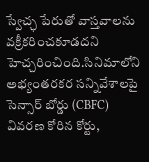స్వేచ్ఛ పేరుతో వాస్తవాలను వక్రీకరించకూడదని హెచ్చరించింది.సినిమాలోని అభ్యంతరకర సన్నివేశాలపై సెన్సార్ బోర్డు (CBFC) వివరణ కోరిన కోర్టు,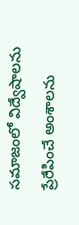సమాజంలో విద్వేషాలను ప్రేరేపించే అంశాలను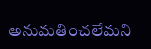అనుమతించలేమని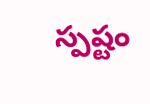స్పష్టం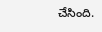చేసింది.